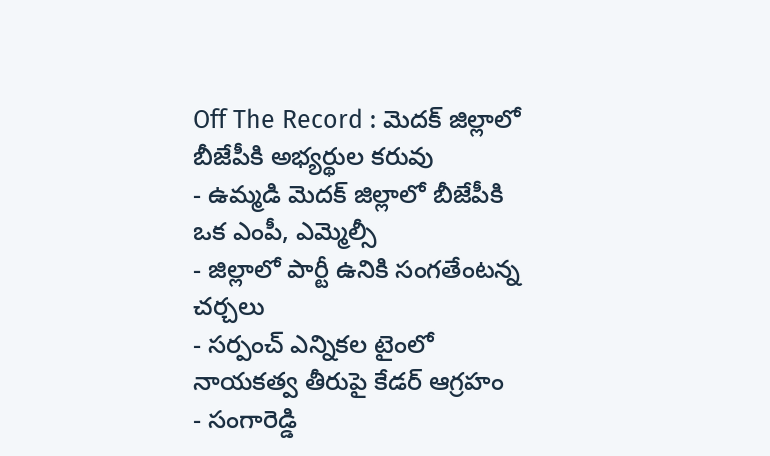Off The Record : మెదక్ జిల్లాలో బీజేపీకి అభ్యర్థుల కరువు
- ఉమ్మడి మెదక్ జిల్లాలో బీజేపీకి ఒక ఎంపీ, ఎమ్మెల్సీ
- జిల్లాలో పార్టీ ఉనికి సంగతేంటన్న చర్చలు
- సర్పంచ్ ఎన్నికల టైంలో నాయకత్వ తీరుపై కేడర్ ఆగ్రహం
- సంగారెడ్డి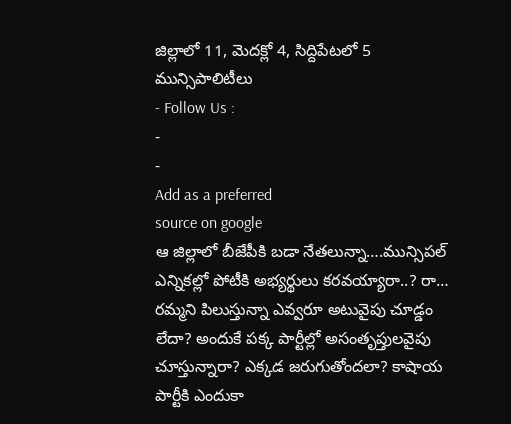జిల్లాలో 11, మెదక్లో 4, సిద్దిపేటలో 5 మున్సిపాలిటీలు
- Follow Us :
-
-
Add as a preferred
source on google
ఆ జిల్లాలో బీజేపీకి బడా నేతలున్నా….మున్సిపల్ ఎన్నికల్లో పోటీకి అభ్యర్థులు కరవయ్యారా..? రా… రమ్మని పిలుస్తున్నా ఎవ్వరూ అటువైపు చూడ్డం లేదా? అందుకే పక్క పార్టీల్లో అసంతృప్తులవైపు చూస్తున్నారా? ఎక్కడ జరుగుతోందలా? కాషాయ పార్టీకి ఎందుకా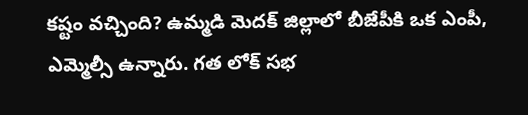కష్టం వచ్చింది? ఉమ్మడి మెదక్ జిల్లాలో బీజేపీకి ఒక ఎంపీ, ఎమ్మెల్సీ ఉన్నారు. గత లోక్ సభ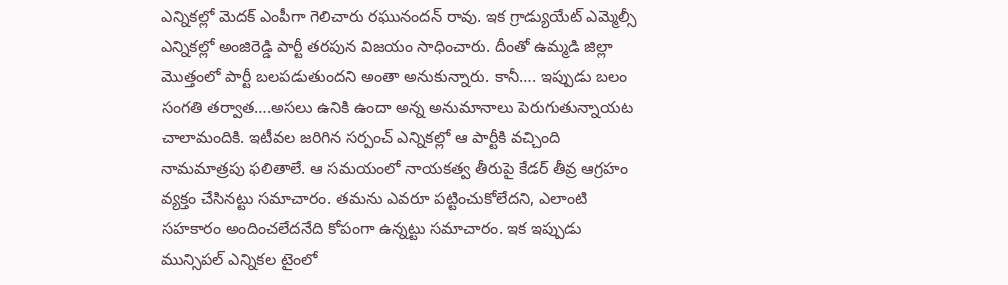ఎన్నికల్లో మెదక్ ఎంపీగా గెలిచారు రఘునందన్ రావు. ఇక గ్రాడ్యుయేట్ ఎమ్మెల్సీ ఎన్నికల్లో అంజిరెడ్డి పార్టీ తరపున విజయం సాధించారు. దీంతో ఉమ్మడి జిల్లా మొత్తంలో పార్టీ బలపడుతుందని అంతా అనుకున్నారు. కానీ…. ఇప్పుడు బలం సంగతి తర్వాత….అసలు ఉనికి ఉందా అన్న అనుమానాలు పెరుగుతున్నాయట చాలామందికి. ఇటీవల జరిగిన సర్పంచ్ ఎన్నికల్లో ఆ పార్టీకి వచ్చింది నామమాత్రపు ఫలితాలే. ఆ సమయంలో నాయకత్వ తీరుపై కేడర్ తీవ్ర ఆగ్రహం వ్యక్తం చేసినట్టు సమాచారం. తమను ఎవరూ పట్టించుకోలేదని, ఎలాంటి సహకారం అందించలేదనేది కోపంగా ఉన్నట్టు సమాచారం. ఇక ఇప్పుడు మున్సిపల్ ఎన్నికల టైంలో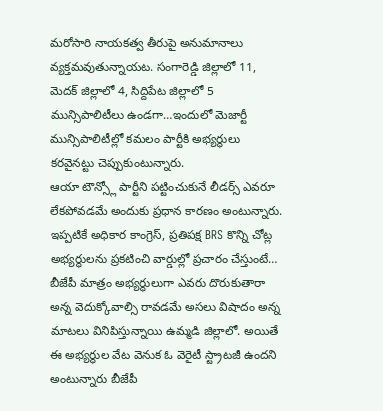మరోసారి నాయకత్వ తీరుపై అనుమానాలు వ్యక్తమవుతున్నాయట. సంగారెడ్డి జిల్లాలో 11, మెదక్ జిల్లాలో 4, సిద్దిపేట జిల్లాలో 5 మున్సిపాలిటీలు ఉండగా…ఇందులో మెజార్టీ మున్సిపాలిటీల్లో కమలం పార్టీకి అభ్యర్థులు కరవైనట్టు చెప్పుకుంటున్నారు.
ఆయా టౌన్స్లో పార్టీని పట్టించుకునే లీడర్స్ ఎవరూ లేకపోవడమే అందుకు ప్రధాన కారణం అంటున్నారు. ఇప్పటికే అధికార కాంగ్రెస్, ప్రతిపక్ష BRS కొన్ని చోట్ల అభ్యర్థులను ప్రకటించి వార్డుల్లో ప్రచారం చేస్తుంటే… బీజేపీ మాత్రం అభ్యర్థులుగా ఎవరు దొరుకుతారా అన్న వెదుక్కోవాల్సి రావడమే అసలు విషాదం అన్న మాటలు వినిపిస్తున్నాయి ఉమ్మడి జిల్లాలో. అయితే ఈ అభ్యర్థుల వేట వెనుక ఓ వెరైటీ స్ట్రాటజీ ఉందని అంటున్నారు బీజేపీ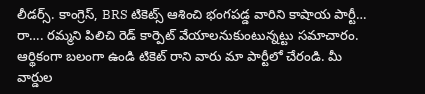లీడర్స్. కాంగ్రెస్, BRS టికెట్స్ ఆశించి భంగపడ్డ వారిని కాషాయ పార్టీ… రా…. రమ్మని పిలిచి రెడ్ కార్పెట్ వేయాలనుకుంటున్నట్టు సమాచారం. ఆర్థికంగా బలంగా ఉండి టికెట్ రాని వారు మా పార్టీలో చేరండి. మీ వార్డుల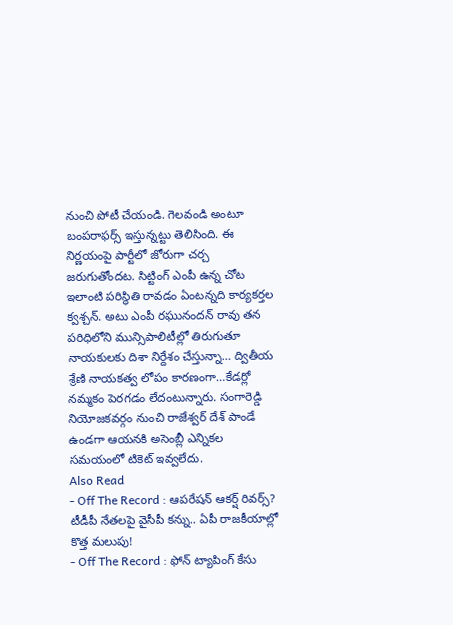నుంచి పోటీ చేయండి. గెలవండి అంటూ బంపరాఫర్స్ ఇస్తున్నట్టు తెలిసింది. ఈ నిర్ణయంపై పార్టీలో జోరుగా చర్చ జరుగుతోందట. సిట్టింగ్ ఎంపీ ఉన్న చోట ఇలాంటి పరిస్థితి రావడం ఏంటన్నది కార్యకర్తల క్వశ్చన్. అటు ఎంపీ రఘునందన్ రావు తన పరిధిలోని మున్సిపాలిటీల్లో తిరుగుతూ నాయకులకు దిశా నిర్దేశం చేస్తున్నా… ద్వితీయ శ్రేణి నాయకత్వ లోపం కారణంగా…కేడర్లో నమ్మకం పెరగడం లేదంటున్నారు. సంగారెడ్డి నియోజకవర్గం నుంచి రాజేశ్వర్ దేశ్ పాండే ఉండగా ఆయనకి అసెంబ్లీ ఎన్నికల సమయంలో టికెట్ ఇవ్వలేదు.
Also Read
- Off The Record : ఆపరేషన్ ఆకర్ష్ రివర్స్? టీడీపీ నేతలపై వైసీపీ కన్ను.. ఏపీ రాజకీయాల్లో కొత్త మలుపు!
- Off The Record : ఫోన్ ట్యాపింగ్ కేసు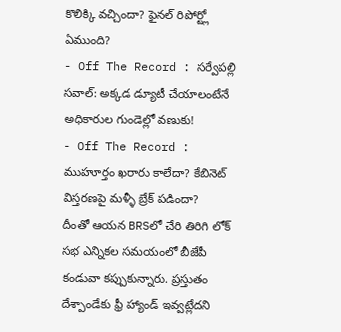కొలిక్కి వచ్చిందా? ఫైనల్ రిపోర్ట్లో ఏముంది?
- Off The Record : సర్వేపల్లి సవాల్: అక్కడ డ్యూటీ చేయాలంటేనే అధికారుల గుండెల్లో వణుకు!
- Off The Record : ముహూర్తం ఖరారు కాలేదా? కేబినెట్ విస్తరణపై మళ్ళీ బ్రేక్ పడిందా?
దీంతో ఆయన BRSలో చేరి తిరిగి లోక్ సభ ఎన్నికల సమయంలో బీజేపీ కండువా కప్పుకున్నారు. ప్రస్తుతం దేశ్పాండేకు ఫ్రీ హ్యాండ్ ఇవ్వట్లేదని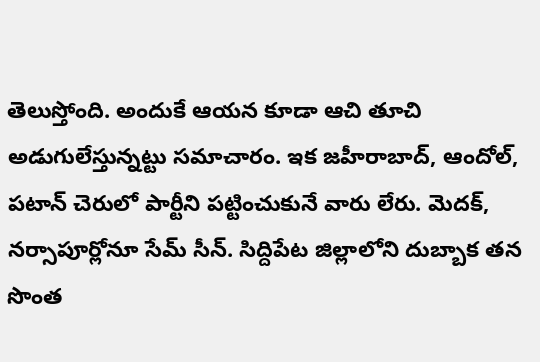తెలుస్తోంది. అందుకే ఆయన కూడా ఆచి తూచి అడుగులేస్తున్నట్టు సమాచారం. ఇక జహీరాబాద్, ఆందోల్, పటాన్ చెరులో పార్టీని పట్టించుకునే వారు లేరు. మెదక్, నర్సాపూర్లోనూ సేమ్ సీన్. సిద్దిపేట జిల్లాలోని దుబ్బాక తన సొంత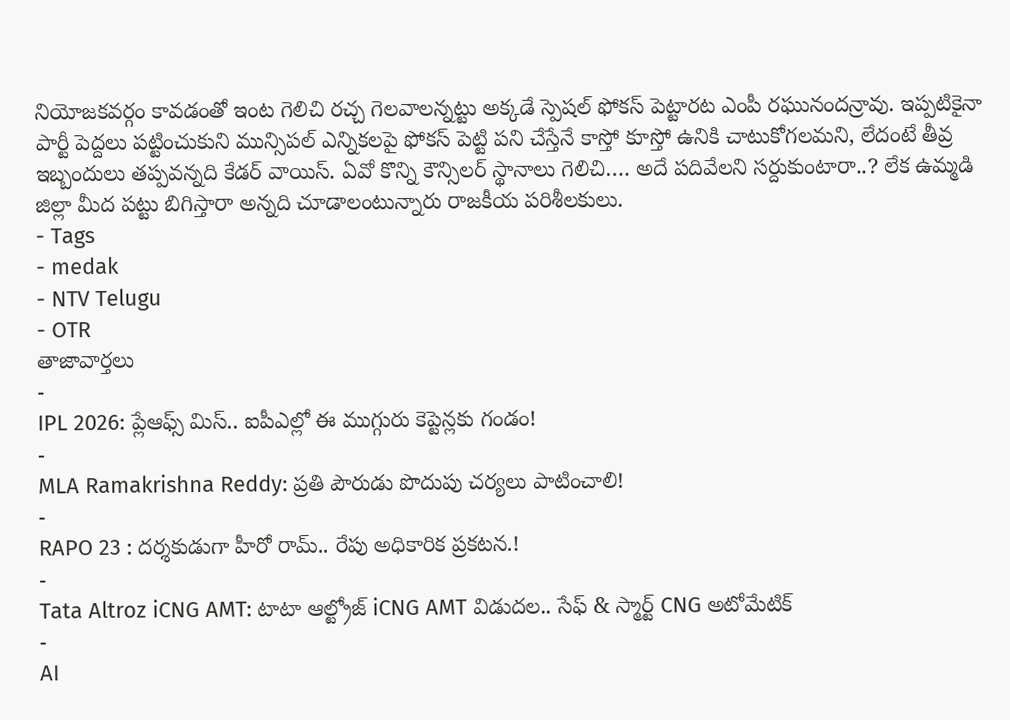నియోజకవర్గం కావడంతో ఇంట గెలిచి రచ్చ గెలవాలన్నట్టు అక్కడే స్పెషల్ ఫోకస్ పెట్టారట ఎంపీ రఘునందన్రావు. ఇప్పటికైనా పార్టీ పెద్దలు పట్టించుకుని మున్సిపల్ ఎన్నికలపై ఫోకస్ పెట్టి పని చేస్తేనే కాస్తో కూస్తో ఉనికి చాటుకోగలమని, లేదంటే తీవ్ర ఇబ్బందులు తప్పవన్నది కేడర్ వాయిస్. ఏవో కొన్ని కౌన్సిలర్ స్థానాలు గెలిచి…. అదే పదివేలని సర్దుకుంటారా..? లేక ఉమ్మడి జిల్లా మీద పట్టు బిగిస్తారా అన్నది చూడాలంటున్నారు రాజకీయ పరిశీలకులు.
- Tags
- medak
- NTV Telugu
- OTR
తాజావార్తలు
-
IPL 2026: ప్లేఆఫ్స్ మిస్.. ఐపీఎల్లో ఈ ముగ్గురు కెప్టెన్లకు గండం!
-
MLA Ramakrishna Reddy: ప్రతి పౌరుడు పొదుపు చర్యలు పాటించాలి!
-
RAPO 23 : దర్శకుడుగా హీరో రామ్.. రేపు అధికారిక ప్రకటన.!
-
Tata Altroz iCNG AMT: టాటా ఆల్ట్రోజ్ iCNG AMT విడుదల.. సేఫ్ & స్మార్ట్ CNG అటోమేటిక్
-
AI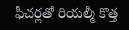ఫీచర్లతో రియల్మీ కొత్త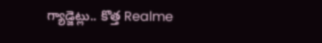గ్యాడ్జెట్లు.. కొత్త Realme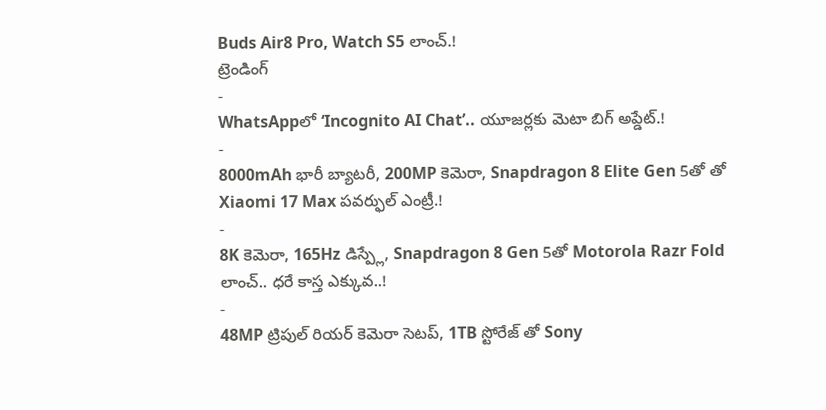Buds Air8 Pro, Watch S5 లాంచ్.!
ట్రెండింగ్
-
WhatsAppలో ‘Incognito AI Chat’.. యూజర్లకు మెటా బిగ్ అప్డేట్.!
-
8000mAh భారీ బ్యాటరీ, 200MP కెమెరా, Snapdragon 8 Elite Gen 5తో తో Xiaomi 17 Max పవర్ఫుల్ ఎంట్రీ.!
-
8K కెమెరా, 165Hz డిస్ప్లే, Snapdragon 8 Gen 5తో Motorola Razr Fold లాంచ్.. ధరే కాస్త ఎక్కువ..!
-
48MP ట్రిపుల్ రియర్ కెమెరా సెటప్, 1TB స్టోరేజ్ తో Sony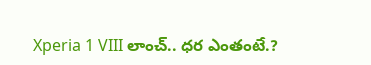Xperia 1 VIII లాంచ్.. ధర ఎంతంటే.?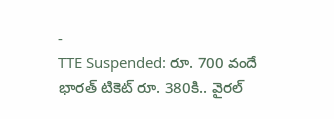-
TTE Suspended: రూ. 700 వందే భారత్ టికెట్ రూ. 380కి.. వైరల్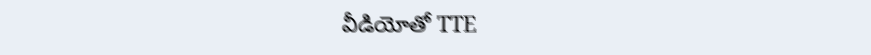వీడియోతో TTE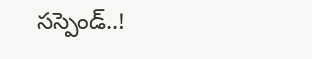సస్పెండ్..!